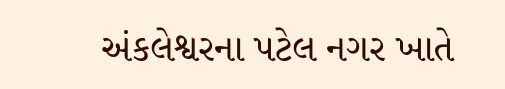અંકલેશ્વરના પટેલ નગર ખાતે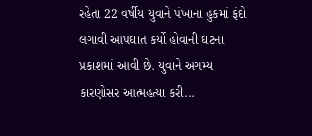રહેતા 22 વર્ષીય યુવાને પંખાના હુકમાં ફંદો લગાવી આપઘાત કર્યો હોવાની ઘટના પ્રકાશમાં આવી છે. યુવાને અગમ્ય કારણોસર આત્મહત્યા કરી...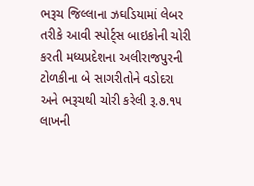ભરૂચ જિલ્લાના ઝઘડિયામાં લેબર તરીકે આવી સ્પોર્ટ્સ બાઇકોની ચોરી કરતી મધ્યપ્રદેશના અલીરાજપુરની ટોળકીના બે સાગરીતોને વડોદરા અને ભરૂચથી ચોરી કરેલી રૂ.૭.૧૫ લાખની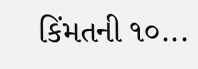કિંમતની ૧૦...